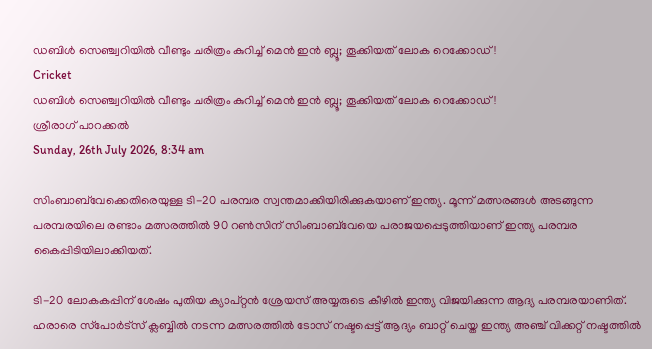ഡബിള്‍ സെഞ്ച്വറിയില്‍ വീണ്ടും ചരിത്രം കുറിച്ച് മെന്‍ ഇന്‍ ബ്ലൂ; തൂക്കിയത് ലോക റെക്കോഡ്!
Cricket
ഡബിള്‍ സെഞ്ച്വറിയില്‍ വീണ്ടും ചരിത്രം കുറിച്ച് മെന്‍ ഇന്‍ ബ്ലൂ; തൂക്കിയത് ലോക റെക്കോഡ്!
ശ്രീരാഗ് പാറക്കല്‍
Sunday, 26th July 2026, 8:34 am

സിംബാബ്‌വേക്കെതിരെയുള്ള ടി-20 പരമ്പര സ്വന്തമാക്കിയിരിക്കുകയാണ് ഇന്ത്യ. മൂന്ന് മത്സരങ്ങള്‍ അടങ്ങുന്ന പരമ്പരയിലെ രണ്ടാം മത്സരത്തില്‍ 90 റണ്‍സിന് സിംബാബ്‌വേയെ പരാജയപ്പെടുത്തിയാണ് ഇന്ത്യ പരമ്പര കൈപ്പിടിയിലാക്കിയത്.

ടി-20 ലോകകപ്പിന് ശേഷം പുതിയ ക്യാപ്റ്റന്‍ ശ്രേയസ് അയ്യരുടെ കീഴില്‍ ഇന്ത്യ വിജയിക്കുന്ന ആദ്യ പരമ്പരയാണിത്. ഹരാരെ സ്‌പോര്‍ട്‌സ് ക്ലബ്ബില്‍ നടന്ന മത്സരത്തില്‍ ടോസ് നഷ്ടപ്പെട്ട് ആദ്യം ബാറ്റ് ചെയ്ത ഇന്ത്യ അഞ്ച് വിക്കറ്റ് നഷ്ടത്തില്‍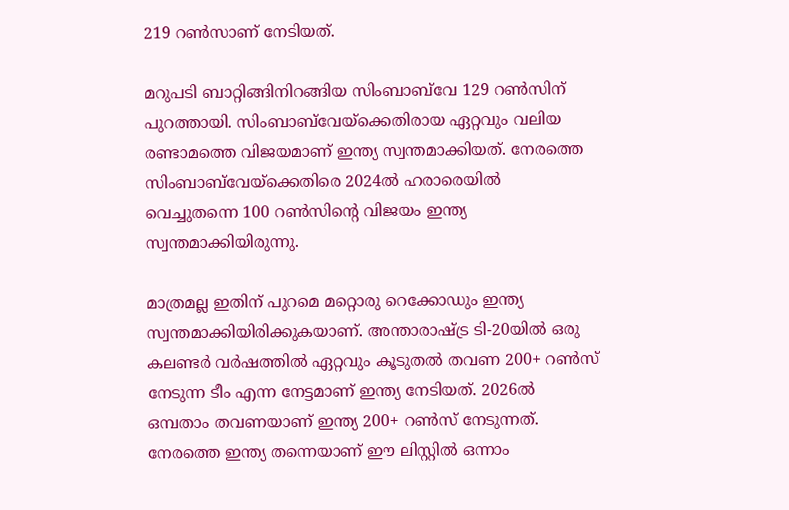219 റണ്‍സാണ് നേടിയത്.

മറുപടി ബാറ്റിങ്ങിനിറങ്ങിയ സിംബാബ്‌വേ 129 റണ്‍സിന് പുറത്തായി. സിംബാബ്‌വേയ്‌ക്കെതിരായ ഏറ്റവും വലിയ രണ്ടാമത്തെ വിജയമാണ് ഇന്ത്യ സ്വന്തമാക്കിയത്. നേരത്തെ സിംബാബ്‌വേയ്‌ക്കെതിരെ 2024ല്‍ ഹരാരെയില്‍ വെച്ചുതന്നെ 100 റണ്‍സിന്റെ വിജയം ഇന്ത്യ സ്വന്തമാക്കിയിരുന്നു.

മാത്രമല്ല ഇതിന് പുറമെ മറ്റൊരു റെക്കോഡും ഇന്ത്യ സ്വന്തമാക്കിയിരിക്കുകയാണ്. അന്താരാഷ്ട്ര ടി-20യില്‍ ഒരു കലണ്ടര്‍ വര്‍ഷത്തില്‍ ഏറ്റവും കൂടുതല്‍ തവണ 200+ റണ്‍സ് നേടുന്ന ടീം എന്ന നേട്ടമാണ് ഇന്ത്യ നേടിയത്. 2026ല്‍ ഒമ്പതാം തവണയാണ് ഇന്ത്യ 200+ റണ്‍സ് നേടുന്നത്. നേരത്തെ ഇന്ത്യ തന്നെയാണ് ഈ ലിസ്റ്റില്‍ ഒന്നാം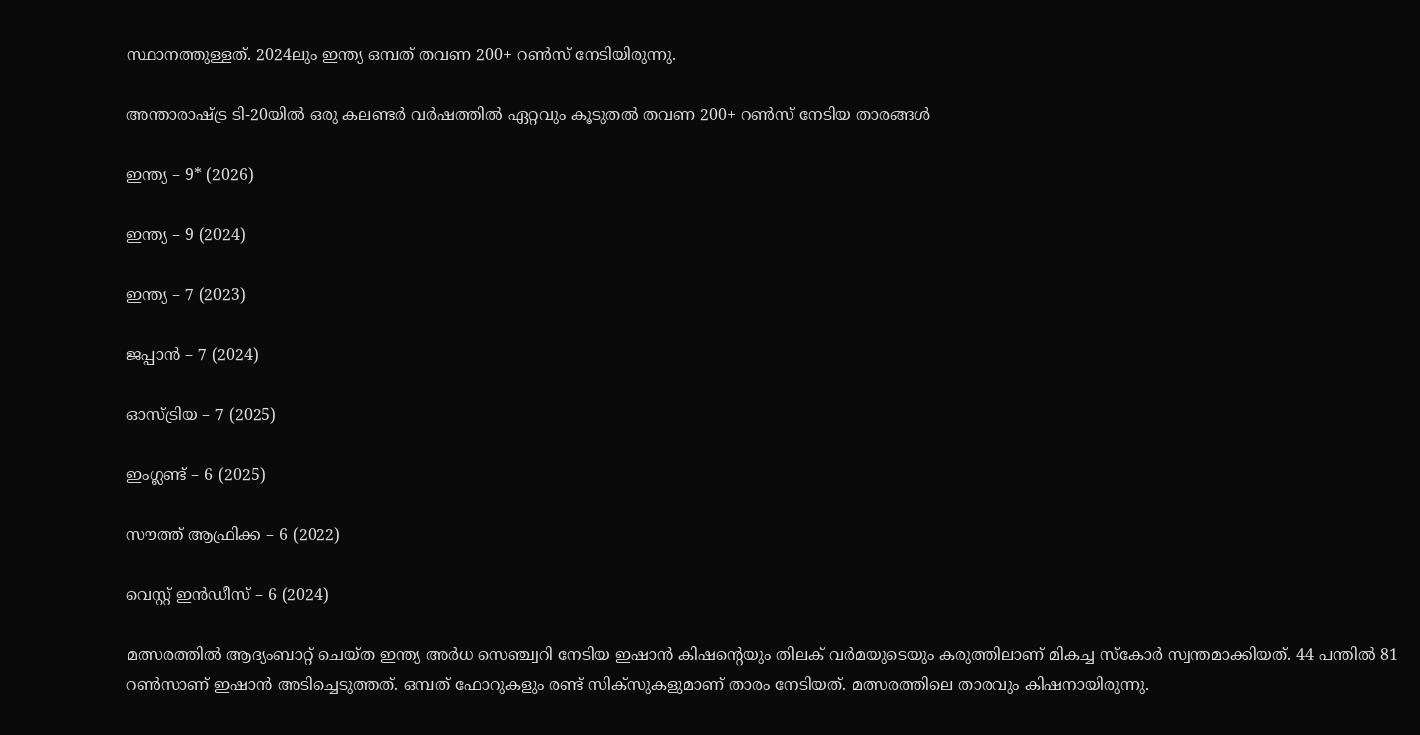സ്ഥാനത്തുള്ളത്. 2024ലും ഇന്ത്യ ഒമ്പത് തവണ 200+ റണ്‍സ് നേടിയിരുന്നു.

അന്താരാഷ്ട്ര ടി-20യില്‍ ഒരു കലണ്ടര്‍ വര്‍ഷത്തില്‍ ഏറ്റവും കൂടുതല്‍ തവണ 200+ റണ്‍സ് നേടിയ താരങ്ങള്‍

ഇന്ത്യ – 9* (2026)

ഇന്ത്യ – 9 (2024)

ഇന്ത്യ – 7 (2023)

ജപ്പാന്‍ – 7 (2024)

ഓസ്ട്രിയ – 7 (2025)

ഇംഗ്ലണ്ട് – 6 (2025)

സൗത്ത് ആഫ്രിക്ക – 6 (2022)

വെസ്റ്റ് ഇന്‍ഡീസ് – 6 (2024)

മത്സരത്തില്‍ ആദ്യംബാറ്റ് ചെയ്ത ഇന്ത്യ അര്‍ധ സെഞ്ച്വറി നേടിയ ഇഷാന്‍ കിഷന്റെയും തിലക് വര്‍മയുടെയും കരുത്തിലാണ് മികച്ച സ്‌കോര്‍ സ്വന്തമാക്കിയത്. 44 പന്തില്‍ 81 റണ്‍സാണ് ഇഷാന്‍ അടിച്ചെടുത്തത്. ഒമ്പത് ഫോറുകളും രണ്ട് സിക്‌സുകളുമാണ് താരം നേടിയത്. മത്സരത്തിലെ താരവും കിഷനായിരുന്നു.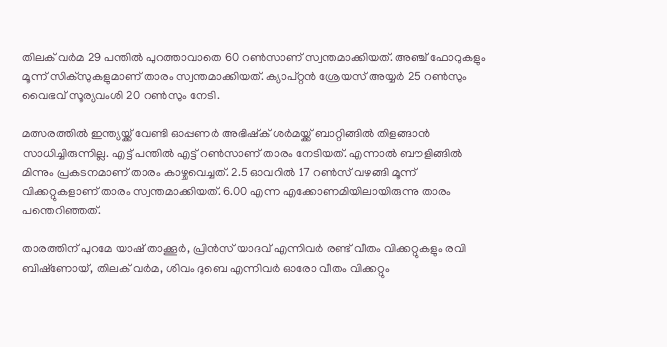തിലക് വര്‍മ 29 പന്തില്‍ പുറത്താവാതെ 60 റണ്‍സാണ് സ്വന്തമാക്കിയത്. അഞ്ച് ഫോറുകളും മൂന്ന് സിക്സുകളുമാണ് താരം സ്വന്തമാക്കിയത്. ക്യാപ്റ്റന്‍ ശ്രേയസ് അയ്യര്‍ 25 റണ്‍സും വൈഭവ് സൂര്യവംശി 20 റണ്‍സും നേടി.

മത്സരത്തില്‍ ഇന്ത്യയ്ക്ക് വേണ്ടി ഓപ്പണര്‍ അഭിഷ്‌ക് ശര്‍മയ്ക്ക് ബാറ്റിങ്ങില്‍ തിളങ്ങാന്‍ സാധിച്ചിരുന്നില്ല. എട്ട് പന്തില്‍ എട്ട് റണ്‍സാണ് താരം നേടിയത്. എന്നാല്‍ ബൗളിങ്ങില്‍ മിന്നും പ്രകടനമാണ് താരം കാഴ്ചവെച്ചത്. 2.5 ഓവറില്‍ 17 റണ്‍സ് വഴങ്ങി മൂന്ന് വിക്കറ്റുകളാണ് താരം സ്വന്തമാക്കിയത്. 6.00 എന്ന എക്കോണമിയിലായിരുന്നു താരം പന്തെറിഞ്ഞത്.

താരത്തിന് പുറമേ യാഷ് താക്കൂര്‍, പ്രിന്‍സ് യാദവ് എന്നിവര്‍ രണ്ട് വീതം വിക്കറ്റുകളും രവി ബിഷ്‌ണോയ്, തിലക് വര്‍മ, ശിവം ദുബെ എന്നിവര്‍ ഓരോ വീതം വിക്കറ്റും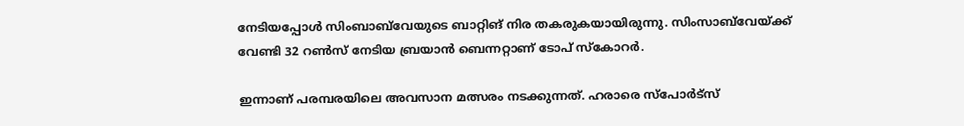നേടിയപ്പോള്‍ സിംബാബ്‌വേയുടെ ബാറ്റിങ് നിര തകരുകയായിരുന്നു. സിംസാബ്‌വേയ്ക്ക് വേണ്ടി 32 റണ്‍സ് നേടിയ ബ്രയാന്‍ ബെന്നറ്റാണ് ടോപ് സ്‌കോറര്‍.

ഇന്നാണ് പരമ്പരയിലെ അവസാന മത്സരം നടക്കുന്നത്. ഹരാരെ സ്‌പോര്‍ട്‌സ്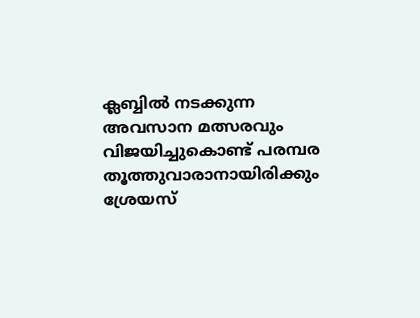ക്ലബ്ബില്‍ നടക്കുന്ന അവസാന മത്സരവും വിജയിച്ചുകൊണ്ട് പരമ്പര തൂത്തുവാരാനായിരിക്കും ശ്രേയസ്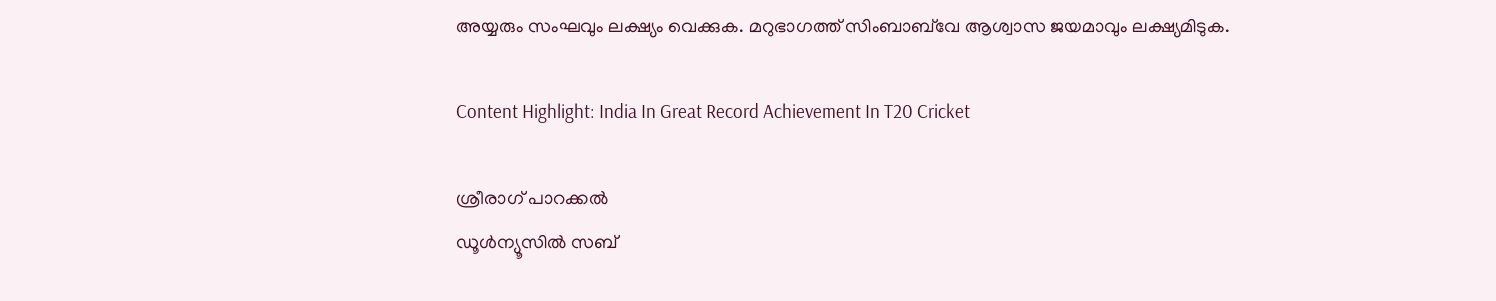അയ്യരും സംഘവും ലക്ഷ്യം വെക്കുക. മറുഭാഗത്ത് സിംബാബ്‌വേ ആശ്വാസ ജയമാവും ലക്ഷ്യമിടുക.

Content Highlight: India In Great Record Achievement In T20 Cricket

ശ്രീരാഗ് പാറക്കല്‍
ഡൂള്‍ന്യൂസില്‍ സബ്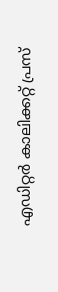എഡിറ്റര്‍ കാലിക്കറ്റ് പ്രസ്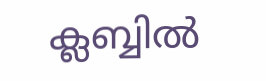ക്ലബ്ബില്‍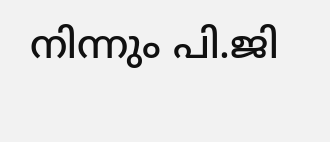നിന്നും പി.ജി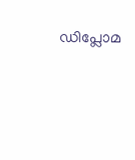ഡിപ്ലോമ